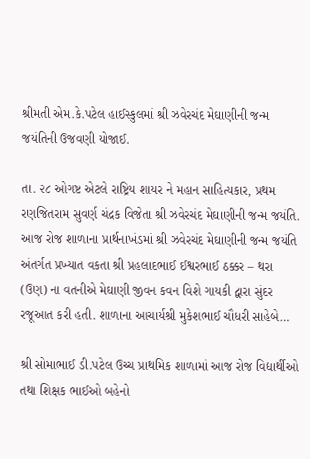શ્રીમતી એમ.કે.પટેલ હાઈસ્કુલમાં શ્રી ઝવેરચંદ મેઘાણીની જન્મ જયંતિની ઉજવણી યોજાઈ.

તા. ૨૮ ઓગષ્ટ એટલે રાષ્ટ્રિય શાયર ને મહાન સાહિત્યકાર, પ્રથમ રણજિતરામ સુવર્ણ ચંદ્રક વિજેતા શ્રી ઝવેરચંદ મેઘાણીની જન્મ જયંતિ. આજ રોજ શાળાના પ્રાર્થનાખંડમાં શ્રી ઝવેરચંદ મેઘાણીની જન્મ જયંતિ અંતર્ગત પ્રખ્યાત વકતા શ્રી પ્રહલાદભાઈ ઈશ્વરભાઈ ઠક્કર – થરા (ઉણ) ના વતનીએ મેઘાણી જીવન કવન વિશે ગાયકી દ્વારા સુંદર રજૂઆત કરી હતી. શાળાના આચાર્યશ્રી મુકેશભાઈ ચૌધરી સાહેબે…

શ્રી સોમાભાઈ ડી.પટેલ ઉચ્ચ પ્રાથમિક શાળામાં આજ રોજ વિદ્યાર્થીઓ તથા શિક્ષક ભાઈઓ બહેનો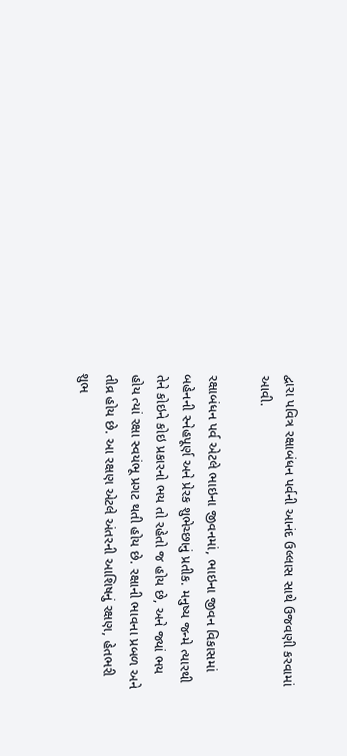દ્વારા પવિત્ર રક્ષાબંધન પર્વની આનંદ ઉલ્લાસ સાથે ઉજવણી કરવામાં આવી.

રક્ષાબંધન પર્વ એટલે ભાઇના જીવનમાં, ભાઇના જીવન વિકાસમાં બહેનની સ્નેહપૂર્ણ અને પ્રેરક શુભેચ્છાનું પ્રતીક. મનુષ્ય જન્મે ત્યારથી તેને કોઇને કોઇ પ્રકારનો ભય તો રહેતો જ હોય છે, અને જ્યાં ભય હોય ત્યાં રક્ષા સ્વયંભૂ પ્રગટ થતી હોય છે. રક્ષાની ભાવના પ્રબળ અને તીવ્ર હોય છે. આ રક્ષણ એટલે અંતરની આશિષનું રક્ષણ, હેતભરી શુભ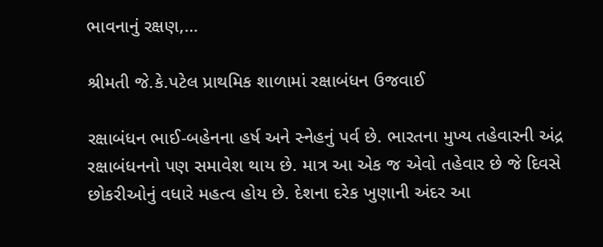ભાવનાનું રક્ષણ,…

શ્રીમતી જે.કે.પટેલ પ્રાથમિક શાળામાં રક્ષાબંધન ઉજવાઈ

રક્ષાબંધન ભાઈ-બહેનના હર્ષ અને સ્નેહનું પર્વ છે. ભારતના મુખ્ય તહેવારની અંદ્ર રક્ષાબંધનનો પણ સમાવેશ થાય છે. માત્ર આ એક જ એવો તહેવાર છે જે દિવસે છોકરીઓનું વધારે મહત્વ હોય છે. દેશના દરેક ખુણાની અંદર આ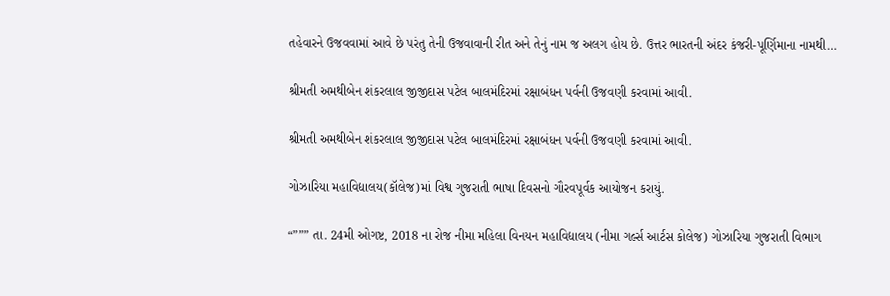તહેવારને ઉજવવામાં આવે છે પરંતુ તેની ઉજવાવાની રીત અને તેનું નામ જ અલગ હોય છે. ઉત્તર ભારતની અંદર કંજરી-પૂર્ણિમાના નામથી…

શ્રીમતી અમથીબેન શંકરલાલ જીજીદાસ પટેલ બાલમંદિરમાં રક્ષાબંધન પર્વની ઉજવણી કરવામાં આવી.

શ્રીમતી અમથીબેન શંકરલાલ જીજીદાસ પટેલ બાલમંદિરમાં રક્ષાબંધન પર્વની ઉજવણી કરવામાં આવી.

ગોઝારિયા મહાવિદ્યાલય(કૉલેજ)માં વિશ્વ ગુજરાતી ભાષા દિવસનો ગૌરવપૂર્વક આયોજન કરાયું.

“””” તા. 24મી ઓગષ્ટ, 2018 ના રોજ નીમા મહિલા વિનયન મહાવિદ્યાલય (નીમા ગર્લ્સ આર્ટસ કોલેજ) ગોઝારિયા ગુજરાતી વિભાગ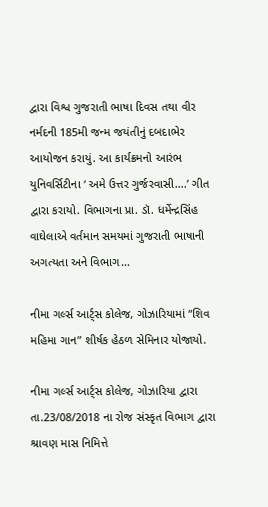દ્વારા વિશ્વ ગુજરાતી ભાષા દિવસ તથા વીર નર્મદની 185મી જન્મ જયંતીનું દબદાભેર આયોજન કરાયું. આ કાર્યક્રમનો આરંભ યુનિવર્સિટીના ‘ અમે ઉત્તર ગુર્જરવાસી….’ ગીત દ્વારા કરાયો. વિભાગના પ્રા. ડૉ. ધર્મેન્દ્રસિંહ વાઘેલાએ વર્તમાન સમયમાં ગુજરાતી ભાષાની અગત્યતા અને વિભાગ…

નીમા ગર્લ્સ આર્ટ્સ કોલેજ, ગોઝારિયામાં “શિવ મહિમા ગાન” શીર્ષક હેઠળ સેમિનાર યોજાયો.

નીમા ગર્લ્સ આર્ટ્સ કોલેજ, ગોઝારિયા દ્વારા તા.23/08/2018 ના રોજ સંસ્કૃત વિભાગ દ્વારા શ્રાવણ માસ નિમિત્તે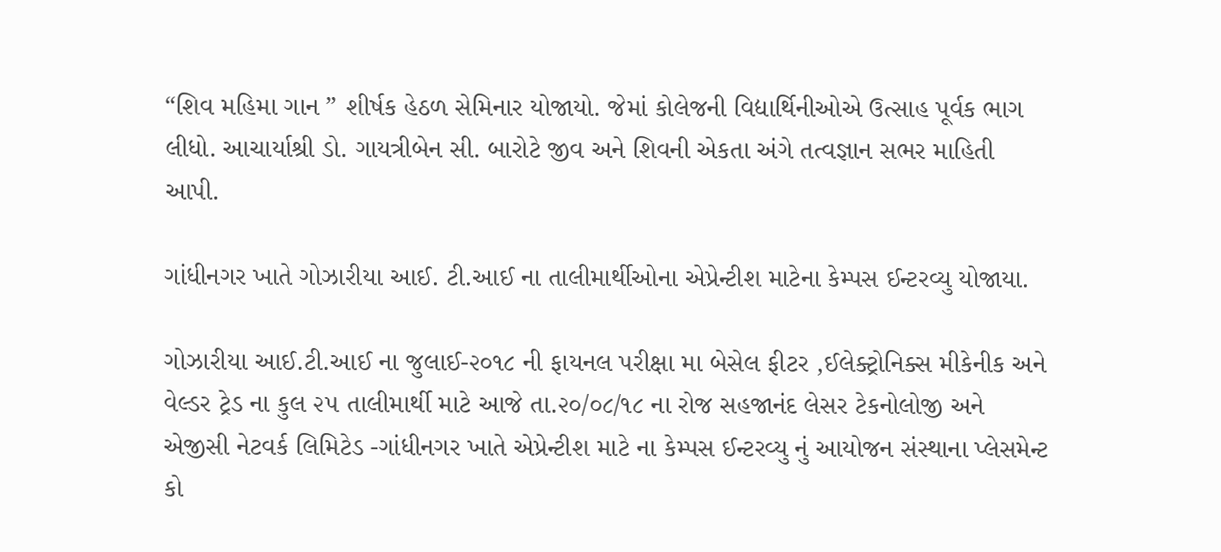“શિવ મહિમા ગાન ” શીર્ષક હેઠળ સેમિનાર યોજાયો. જેમાં કોલેજની વિદ્યાર્થિનીઓએ ઉત્સાહ પૂર્વક ભાગ લીધો. આચાર્યાશ્રી ડો. ગાયત્રીબેન સી. બારોટે જીવ અને શિવની એકતા અંગે તત્વજ્ઞાન સભર માહિતી આપી.

ગાંધીનગર ખાતે ગોઝારીયા આઈ. ટી.આઈ ના તાલીમાર્થીઓના એપ્રેન્ટીશ માટેના કેમ્પસ ઈન્ટરવ્યુ યોજાયા.

ગોઝારીયા આઈ.ટી.આઈ ના જુલાઈ-૨૦૧૮ ની ફાયનલ પરીક્ષા મા બેસેલ ફીટર ,ઈલેક્ટ્રોનિક્સ મીકેનીક અને વેલ્ડર ટ્રેડ ના કુલ ૨૫ તાલીમાર્થી માટે આજે તા.૨૦/૦૮/૧૮ ના રોજ સહજાનંદ લેસર ટેકનોલોજી અને એજીસી નેટવર્ક લિમિટેડ -ગાંધીનગર ખાતે એપ્રેન્ટીશ માટે ના કેમ્પસ ઈન્ટરવ્યુ નું આયોજન સંસ્થાના પ્લેસમેન્ટ કો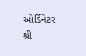ઓર્ડિનેટર શ્રી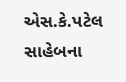એસ.કે.પટેલ સાહેબના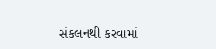સંકલનથી કરવામાં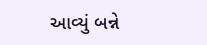આવ્યું બન્ને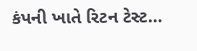કંપની ખાતે રિટન ટેસ્ટ…